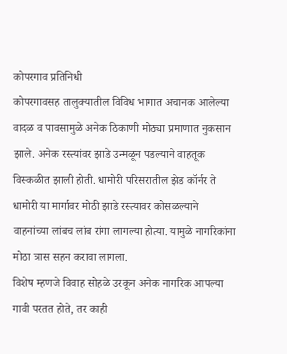कोपरगाव प्रतिनिधी
कोपरगावसह तालुक्यातील विविध भागात अचानक आलेल्या वादळ व पावसामुळे अनेक ठिकाणी मोठ्या प्रमाणात नुकसान झाले. अनेक रस्त्यांवर झाडे उन्मळून पडल्याने वाहतूक विस्कळीत झाली होती. धामोरी परिसरातील झेड कॉर्नर ते धामोरी या मार्गावर मोठी झाडे रस्त्यावर कोसळल्याने वाहनांच्या लांबच लांब रांगा लागल्या होत्या. यामुळे नागरिकांना मोठा त्रास सहन करावा लागला.
विशेष म्हणजे विवाह सोहळे उरकून अनेक नागरिक आपल्या गावी परतत होते, तर काही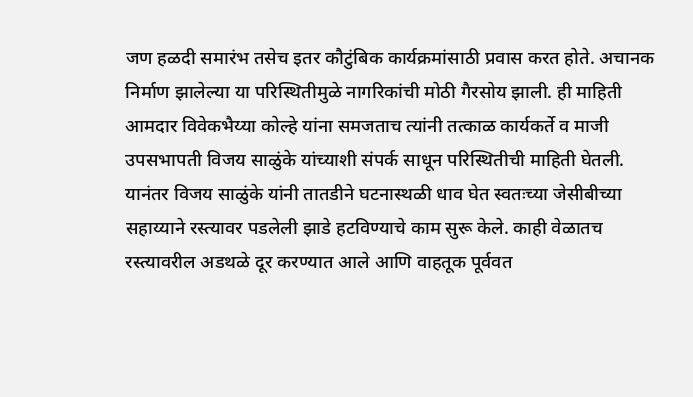जण हळदी समारंभ तसेच इतर कौटुंबिक कार्यक्रमांसाठी प्रवास करत होते. अचानक निर्माण झालेल्या या परिस्थितीमुळे नागरिकांची मोठी गैरसोय झाली. ही माहिती आमदार विवेकभैय्या कोल्हे यांना समजताच त्यांनी तत्काळ कार्यकर्ते व माजी उपसभापती विजय साळुंके यांच्याशी संपर्क साधून परिस्थितीची माहिती घेतली.
यानंतर विजय साळुंके यांनी तातडीने घटनास्थळी धाव घेत स्वतःच्या जेसीबीच्या सहाय्याने रस्त्यावर पडलेली झाडे हटविण्याचे काम सुरू केले. काही वेळातच रस्त्यावरील अडथळे दूर करण्यात आले आणि वाहतूक पूर्ववत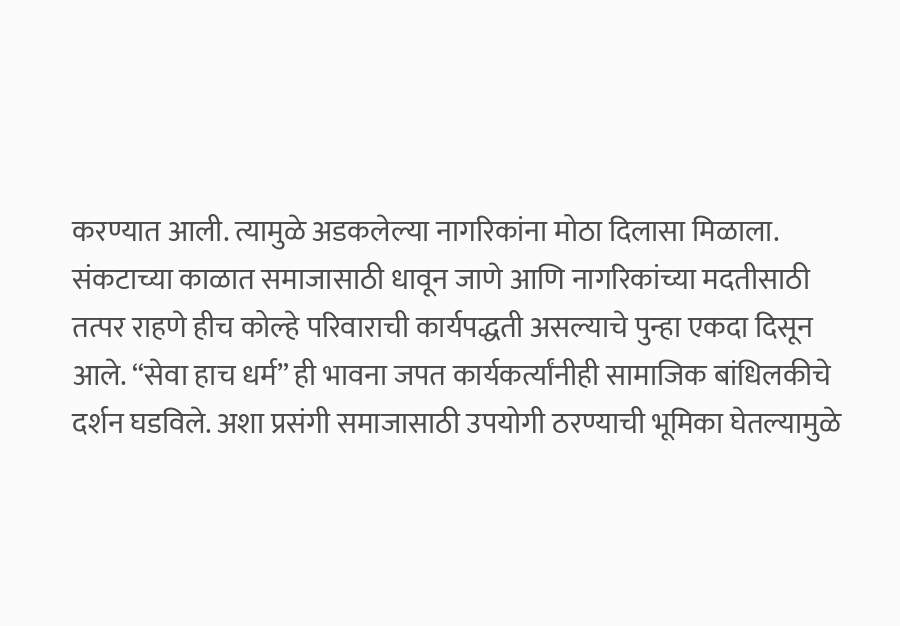करण्यात आली. त्यामुळे अडकलेल्या नागरिकांना मोठा दिलासा मिळाला.
संकटाच्या काळात समाजासाठी धावून जाणे आणि नागरिकांच्या मदतीसाठी तत्पर राहणे हीच कोल्हे परिवाराची कार्यपद्धती असल्याचे पुन्हा एकदा दिसून आले. “सेवा हाच धर्म” ही भावना जपत कार्यकर्त्यांनीही सामाजिक बांधिलकीचे दर्शन घडविले. अशा प्रसंगी समाजासाठी उपयोगी ठरण्याची भूमिका घेतल्यामुळे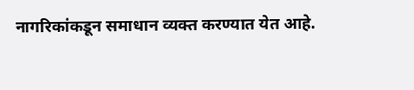नागरिकांकडून समाधान व्यक्त करण्यात येत आहे.